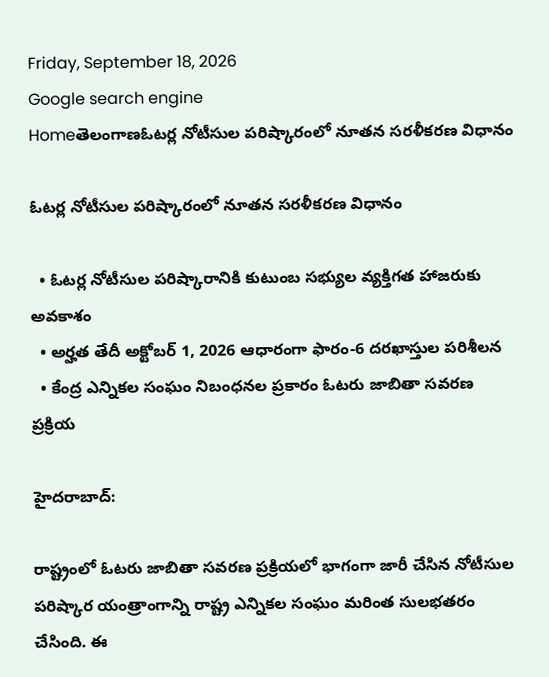Friday, September 18, 2026
Google search engine
Homeతెలంగాణఓటర్ల నోటీసుల పరిష్కారంలో నూతన సరళీకరణ విధానం

ఓటర్ల నోటీసుల పరిష్కారంలో నూతన సరళీకరణ విధానం

  • ఓటర్ల నోటీసుల పరిష్కారానికి కుటుంబ సభ్యుల వ్యక్తిగత హాజరుకు అవకాశం
  • అర్హత తేదీ అక్టోబర్ 1, 2026 ఆధారంగా ఫారం-6 దరఖాస్తుల పరిశీలన
  • కేంద్ర ఎన్నికల సంఘం నిబంధనల ప్రకారం ఓటరు జాబితా సవరణ ప్రక్రియ

హైదరాబాద్:

రాష్ట్రంలో ఓటరు జాబితా సవరణ ప్రక్రియలో భాగంగా జారీ చేసిన నోటీసుల పరిష్కార యంత్రాంగాన్ని రాష్ట్ర ఎన్నికల సంఘం మరింత సులభతరం చేసింది. ఈ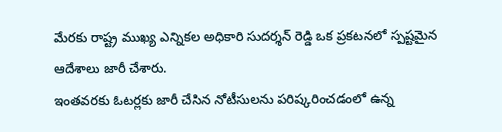మేరకు రాష్ట్ర ముఖ్య ఎన్నికల అధికారి సుదర్శన్ రెడ్డి ఒక ప్రకటనలో స్పష్టమైన ఆదేశాలు జారీ చేశారు.
ఇంతవరకు ఓటర్లకు జారీ చేసిన నోటీసులను పరిష్కరించడంలో ఉన్న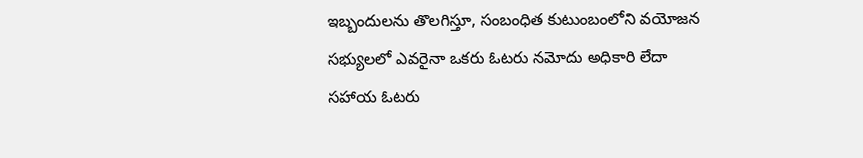ఇబ్బందులను తొలగిస్తూ, సంబంధిత కుటుంబంలోని వయోజన సభ్యులలో ఎవరైనా ఒకరు ఓటరు నమోదు అధికారి లేదా సహాయ ఓటరు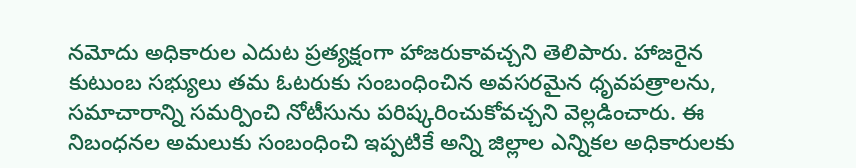నమోదు అధికారుల ఎదుట ప్రత్యక్షంగా హాజరుకావచ్చని తెలిపారు. హాజరైన కుటుంబ సభ్యులు తమ ఓటరుకు సంబంధించిన అవసరమైన ధృవపత్రాలను, సమాచారాన్ని సమర్పించి నోటీసును పరిష్కరించుకోవచ్చని వెల్లడించారు. ఈ నిబంధనల అమలుకు సంబంధించి ఇప్పటికే అన్ని జిల్లాల ఎన్నికల అధికారులకు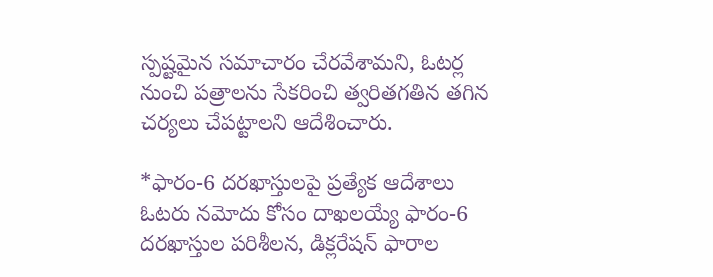స్పష్టమైన సమాచారం చేరవేశామని, ఓటర్ల నుంచి పత్రాలను సేకరించి త్వరితగతిన తగిన చర్యలు చేపట్టాలని ఆదేశించారు.

*ఫారం-6 దరఖాస్తులపై ప్రత్యేక ఆదేశాలు
ఓటరు నమోదు కోసం దాఖలయ్యే ఫారం-6 దరఖాస్తుల పరిశీలన, డిక్లరేషన్ ఫారాల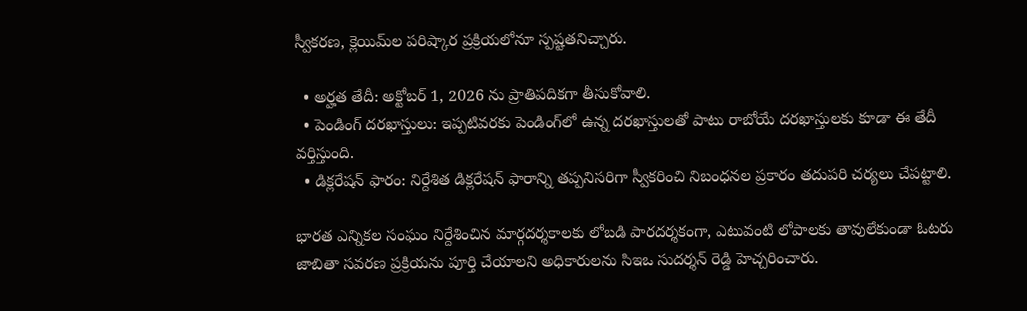స్వీకరణ, క్లెయిమ్‌ల పరిష్కార ప్రక్రియలోనూ స్పష్టతనిచ్చారు.

  • అర్హత తేదీ: అక్టోబర్ 1, 2026 ను ప్రాతిపదికగా తీసుకోవాలి.
  • పెండింగ్ దరఖాస్తులు: ఇప్పటివరకు పెండింగ్‌లో ఉన్న దరఖాస్తులతో పాటు రాబోయే దరఖాస్తులకు కూడా ఈ తేదీ వర్తిస్తుంది.
  • డిక్లరేషన్ ఫారం: నిర్దేశిత డిక్లరేషన్ ఫారాన్ని తప్పనిసరిగా స్వీకరించి నిబంధనల ప్రకారం తదుపరి చర్యలు చేపట్టాలి.

భారత ఎన్నికల సంఘం నిర్దేశించిన మార్గదర్శకాలకు లోబడి పారదర్శకంగా, ఎటువంటి లోపాలకు తావులేకుండా ఓటరు జాబితా సవరణ ప్రక్రియను పూర్తి చేయాలని అధికారులను సిఇఒ సుదర్శన్ రెడ్డి హెచ్చరించారు.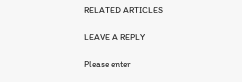RELATED ARTICLES

LEAVE A REPLY

Please enter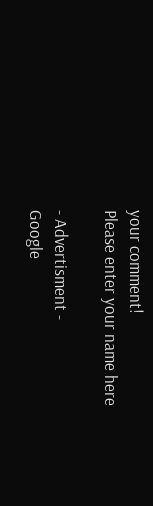your comment!
Please enter your name here

- Advertisment -
Google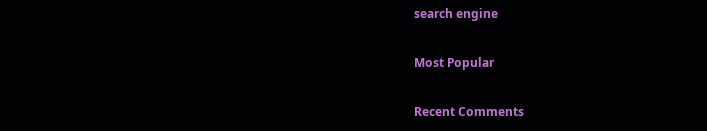search engine

Most Popular

Recent Comments